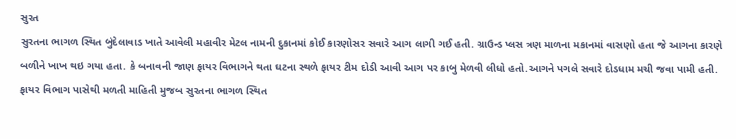સુરત
સુરતના ભાગળ સ્થિત બુંદેલાવાડ ખાતે આવેલી મહાવીર મેટલ નામની દુકાનમાં કોઈ કારણોસર સવારે આગ લાગી ગઈ હતી. ગ્રાઉન્ડ પ્લસ ત્રણ માળના મકાનમાં વાસણો હતા જે આગના કારણે બળીને ખાખ થઇ ગયા હતા. કે બનાવની જાણ ફાયર વિભાગને થતા ઘટના સ્થળે ફાયર ટીમ દોડી આવી આગ પર કાબુ મેળવી લીધો હતો.આગને પગલે સવારે દોડધામ મચી જવા પામી હતી. ફાયર વિભાગ પાસેથી મળતી માહિતી મુજબ સુરતના ભાગળ સ્થિત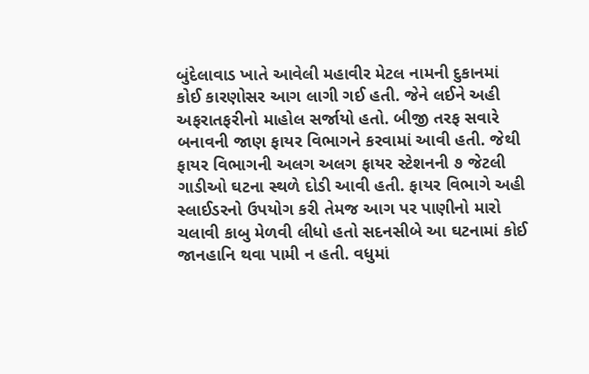બુંદેલાવાડ ખાતે આવેલી મહાવીર મેટલ નામની દુકાનમાં કોઈ કારણોસર આગ લાગી ગઈ હતી. જેને લઈને અહી અફરાતફરીનો માહોલ સર્જાયો હતો. બીજી તરફ સવારે બનાવની જાણ ફાયર વિભાગને કરવામાં આવી હતી. જેથી ફાયર વિભાગની અલગ અલગ ફાયર સ્ટેશનની ૭ જેટલી ગાડીઓ ઘટના સ્થળે દોડી આવી હતી. ફાયર વિભાગે અહી સ્લાઈડરનો ઉપયોગ કરી તેમજ આગ પર પાણીનો મારો ચલાવી કાબુ મેળવી લીધો હતો સદનસીબે આ ઘટનામાં કોઈ જાનહાનિ થવા પામી ન હતી. વધુમાં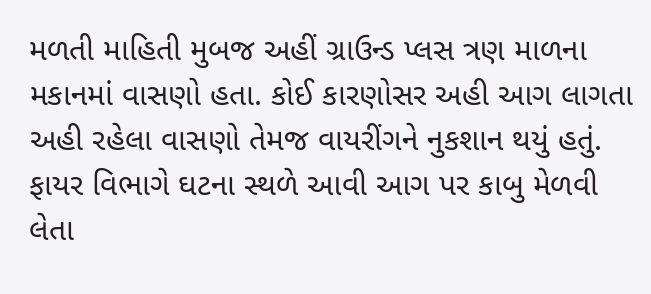મળતી માહિતી મુબજ અહીં ગ્રાઉન્ડ પ્લસ ત્રણ માળના મકાનમાં વાસણો હતા. કોઈ કારણોસર અહી આગ લાગતા અહી રહેલા વાસણો તેમજ વાયરીંગને નુકશાન થયું હતું. ફાયર વિભાગે ઘટના સ્થળે આવી આગ પર કાબુ મેળવી લેતા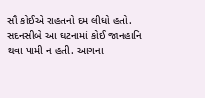સૌ કોઈએ રાહતનો દમ લીધો હતો. સદનસીબે આ ઘટનામાં કોઈ જાનહાનિ થવા પામી ન હતી. આગના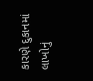કારણે દુકાનમાં લાખોનું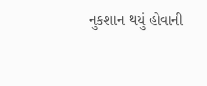નુકશાન થયું હોવાની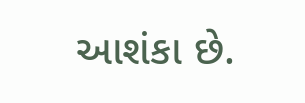આશંકા છે.